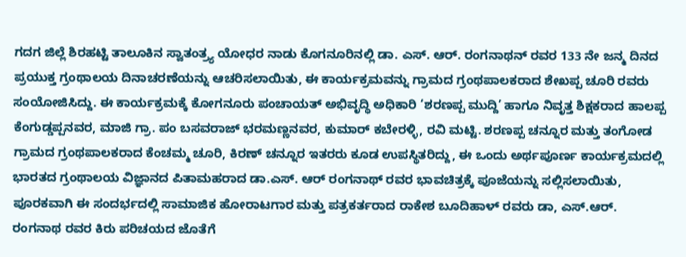ಗದಗ ಜಿಲ್ಲೆ ಶಿರಹಟ್ಟಿ ತಾಲೂಕಿನ ಸ್ವಾತಂತ್ರ್ಯ ಯೋಧರ ನಾಡು ಕೊಗನೂರಿನಲ್ಲಿ ಡಾ. ಎಸ್. ಆರ್. ರಂಗನಾಥನ್ ರವರ 133 ನೇ ಜನ್ಮ ದಿನದ ಪ್ರಯುಕ್ತ ಗ್ರಂಥಾಲಯ ದಿನಾಚರಣೆಯನ್ನು ಆಚರಿಸಲಾಯಿತು, ಈ ಕಾರ್ಯಕ್ರಮವನ್ನು ಗ್ರಾಮದ ಗ್ರಂಥಪಾಲಕರಾದ ಶೇಖಪ್ಪ ಚೂರಿ ರವರು ಸಂಯೋಜಿಸಿದ್ದು. ಈ ಕಾರ್ಯಕ್ರಮಕ್ಕೆ ಕೋಗನೂರು ಪಂಚಾಯತ್ ಅಭಿವೃದ್ಧಿ ಅಧಿಕಾರಿ ‘ಶರಣಪ್ಪ ಮುದ್ದಿ’ ಹಾಗೂ ನಿವೃತ್ತ ಶಿಕ್ಷಕರಾದ ಹಾಲಪ್ಪ ಕೆಂಗುಡ್ಡಪ್ಪನವರ, ಮಾಜಿ ಗ್ರಾ. ಪಂ ಬಸವರಾಜ್ ಭರಮಣ್ಣನವರ, ಕುಮಾರ್ ಕಬೇರಳ್ಳಿ, ರವಿ ಮಟ್ಟಿ. ಶರಣಪ್ಪ ಚನ್ನೂರ ಮತ್ತು ತಂಗೋಡ ಗ್ರಾಮದ ಗ್ರಂಥಪಾಲಕರಾದ ಕೆಂಚಮ್ಮ ಚೂರಿ, ಕಿರಣ್ ಚನ್ನೂರ ಇತರರು ಕೂಡ ಉಪಸ್ಥಿತರಿದ್ದು, ಈ ಒಂದು ಅರ್ಥಪೂರ್ಣ ಕಾರ್ಯಕ್ರಮದಲ್ಲಿ ಭಾರತದ ಗ್ರಂಥಾಲಯ ವಿಜ್ಞಾನದ ಪಿತಾಮಹರಾದ ಡಾ.ಎಸ್. ಆರ್ ರಂಗನಾಥ್ ರವರ ಭಾವಚಿತ್ರಕ್ಕೆ ಪೂಜೆಯನ್ನು ಸಲ್ಲಿಸಲಾಯಿತು, ಪೂರಕವಾಗಿ ಈ ಸಂದರ್ಭದಲ್ಲಿ ಸಾಮಾಜಿಕ ಹೋರಾಟಗಾರ ಮತ್ತು ಪತ್ರಕರ್ತರಾದ ರಾಕೇಶ ಬೂದಿಹಾಳ್ ರವರು ಡಾ, ಎಸ್.ಆರ್. ರಂಗನಾಥ ರವರ ಕಿರು ಪರಿಚಯದ ಜೊತೆಗೆ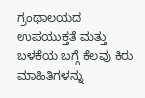ಗ್ರಂಥಾಲಯದ ಉಪಯುಕ್ತತೆ ಮತ್ತು ಬಳಕೆಯ ಬಗ್ಗೆ ಕೆಲವು ಕಿರು ಮಾಹಿತಿಗಳನ್ನು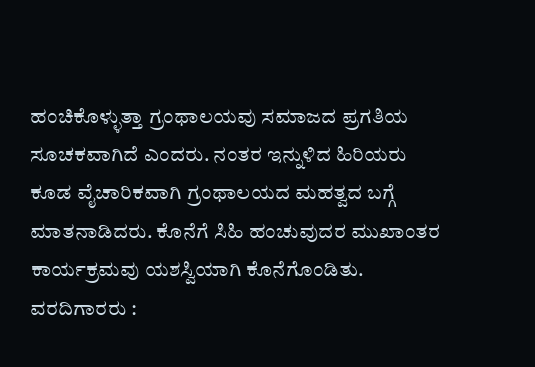ಹಂಚಿಕೊಳ್ಳುತ್ತಾ ಗ್ರಂಥಾಲಯವು ಸಮಾಜದ ಪ್ರಗತಿಯ ಸೂಚಕವಾಗಿದೆ ಎಂದರು. ನಂತರ ಇನ್ನುಳಿದ ಹಿರಿಯರು ಕೂಡ ವೈಚಾರಿಕವಾಗಿ ಗ್ರಂಥಾಲಯದ ಮಹತ್ವದ ಬಗ್ಗೆ ಮಾತನಾಡಿದರು. ಕೊನೆಗೆ ಸಿಹಿ ಹಂಚುವುದರ ಮುಖಾಂತರ ಕಾರ್ಯಕ್ರಮವು ಯಶಸ್ವಿಯಾಗಿ ಕೊನೆಗೊಂಡಿತು.
ವರದಿಗಾರರು :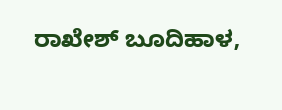ರಾಖೇಶ್ ಬೂದಿಹಾಳ,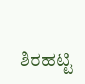ಶಿರಹಟ್ಟಿ